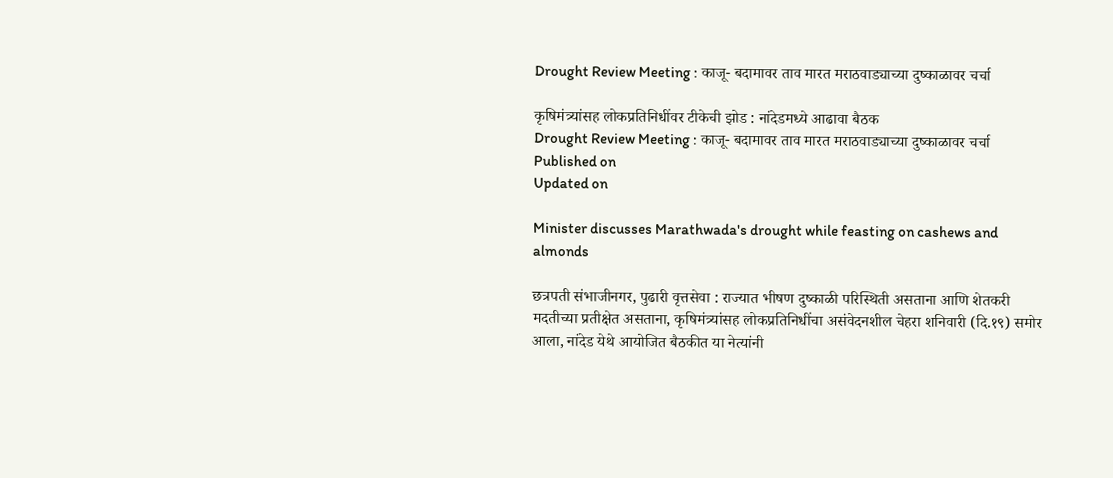Drought Review Meeting : काजू- बदामावर ताव मारत मराठवाड्याच्या दुष्काळावर चर्चा

कृषिमंत्र्यांसह लोकप्रतिनिधींवर टीकेची झोड : नांदेडमध्ये आढावा बैठक
Drought Review Meeting : काजू- बदामावर ताव मारत मराठवाड्याच्या दुष्काळावर चर्चा
Published on
Updated on

Minister discusses Marathwada's drought while feasting on cashews and almonds

छत्रपती संभाजीनगर, पुढारी वृत्तसेवा : राज्यात भीषण दुष्काळी परिस्थिती असताना आणि शेतकरी मदतीच्या प्रतीक्षेत असताना, कृषिमंत्र्यांसह लोकप्रतिनिधींचा असंवेदनशील चेहरा शनिवारी (दि.१९) समोर आला, नांदेड येथे आयोजित बैठकीत या नेत्यांनी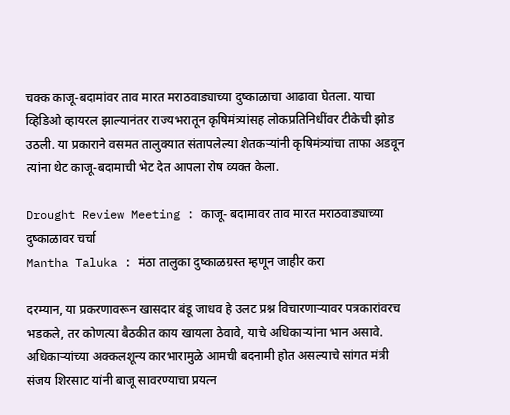चक्क काजू-बदामांवर ताव मारत मराठवाड्याच्या दुष्काळाचा आढावा घेतला. याचा व्हिडिओ व्हायरल झाल्यानंतर राज्यभरातून कृषिमंत्र्यांसह लोकप्रतिनिधींवर टीकेची झोड उठली. या प्रकाराने वसमत तालुक्यात संतापलेल्या शेतकऱ्यांनी कृषिमंत्र्यांचा ताफा अडवून त्यांना थेट काजू-बदामाची भेट देत आपला रोष व्यक्त केला.

Drought Review Meeting : काजू- बदामावर ताव मारत मराठवाड्याच्या दुष्काळावर चर्चा
Mantha Taluka : मंठा तालुका दुष्काळग्रस्त म्हणून जाहीर करा

दरम्यान, या प्रकरणावरून खासदार बंडू जाधव हे उलट प्रश्न विचारणाऱ्यावर पत्रकारांवरच भडकले, तर कोणत्या बैठकीत काय खायला ठेवावे, याचे अधिकाऱ्यांना भान असावे. अधिकाऱ्यांच्या अक्कलशून्य कारभारामुळे आमची बदनामी होत असल्याचे सांगत मंत्री संजय शिरसाट यांनी बाजू सावरण्याचा प्रयत्न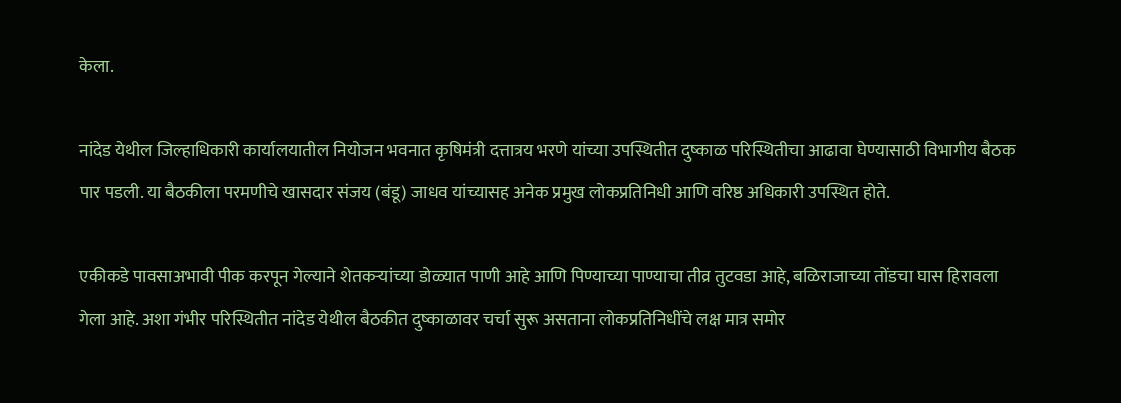केला.

नांदेड येथील जिल्हाधिकारी कार्यालयातील नियोजन भवनात कृषिमंत्री दत्तात्रय भरणे यांच्या उपस्थितीत दुष्काळ परिस्थितीचा आढावा घेण्यासाठी विभागीय बैठक पार पडली. या बैठकीला परमणीचे खासदार संजय (बंडू) जाधव यांच्यासह अनेक प्रमुख लोकप्रतिनिधी आणि वरिष्ठ अधिकारी उपस्थित होते.

एकीकडे पावसाअभावी पीक करपून गेल्याने शेतकऱ्यांच्या डोळ्यात पाणी आहे आणि पिण्याच्या पाण्याचा तीव्र तुटवडा आहे, बळिराजाच्या तोंडचा घास हिरावला गेला आहे. अशा गंभीर परिस्थितीत नांदेड येथील बैठकीत दुष्काळावर चर्चा सुरू असताना लोकप्रतिनिधींचे लक्ष मात्र समोर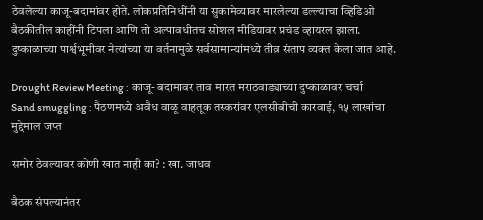ठेवलेल्या काजू-बदामांवर होते. लोकप्रतिनिधींनी या सुकामेव्यावर मारलेल्या डल्ल्याचा व्हिडिओ बैठकीतील काहींनी टिपला आणि तो अल्पावधीतच सोशल मीडियावर प्रचंड व्हायरल झाला. दुष्काळाच्या पार्श्वभूमीवर नेत्यांच्या या वर्तनामुळे सर्वसामान्यांमध्ये तीव्र संताप व्यक्त केला जात आहे.

Drought Review Meeting : काजू- बदामावर ताव मारत मराठवाड्याच्या दुष्काळावर चर्चा
Sand smuggling : पैठणमध्ये अवैध वाळू वाहतूक तस्करांवर एलसीबीची कारवाई, १५ लाखांचा मुद्देमाल जप्त

समोर ठेवल्यावर कोणी खात नाही का? : खा. जाधव

बैठक संपल्यानंतर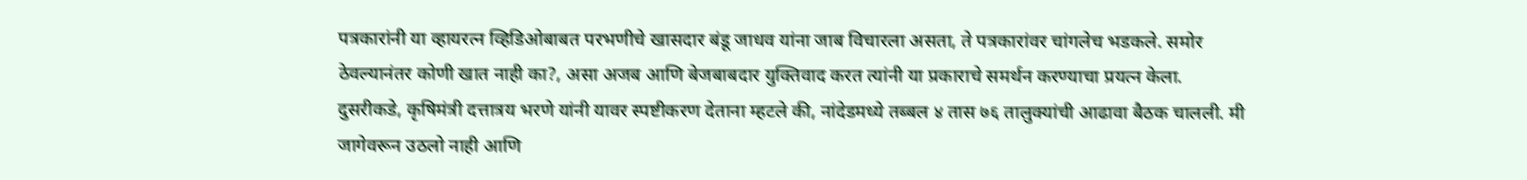पत्रकारांनी या व्हायरत्न व्हिडिओबाबत परभणीचे खासदार बंडू जाधव यांना जाब विचारला असता, ते पत्रकारांवर चांगलेच भडकले. समोर ठेवल्यानंतर कोणी खात नाही का?, असा अजब आणि बेजबाबदार युक्तिवाद करत त्यांनी या प्रकाराचे समर्थन करण्याचा प्रयत्न केला. दुसरीकडे, कृषिमंत्री दत्तात्रय भरणे यांनी यावर स्पष्टीकरण देताना म्हटले की, नांदेडमध्ये तब्बल ४ तास ७६ तालुक्यांची आढावा बैठक चालली. मी जागेवरून उठलो नाही आणि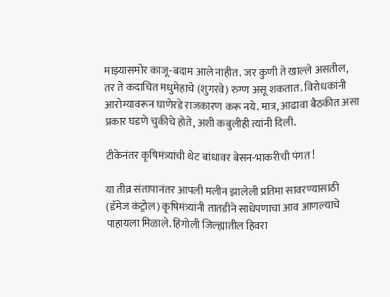माझ्यासमोर काजू-बदाम आले नाहीत. जर कुणी ते खाल्ले असतील, तर ते कदाचित मधुमेहाचे (शुगरवे) रुग्ण असू शकतात. विरोधकांनी आरोग्यावरून घाणेरडे राजकारण करू नये. मात्र, आढावा बैठकीत असा प्रकार घडणे चुकीचे होते, अशी कबुलीही त्यांनी दिली.

टीकेनंतर कृषिमंत्र्यांची थेट बांधावर बेसन-भाकरीची पंगत !

या तीव्र संतापानंतर आपली मलीन झालेली प्रतिमा सावरण्यासाठी (डॅमेज कंट्रोल) कृषिमंत्र्यांनी तातडीने साधेपणाचा आव आणल्याचे पाहायला मिळाले. हिंगोली जिल्ह्यातील हिवरा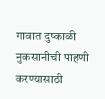गावात दुष्काळी नुकसानीची पाहणी करण्यासाठी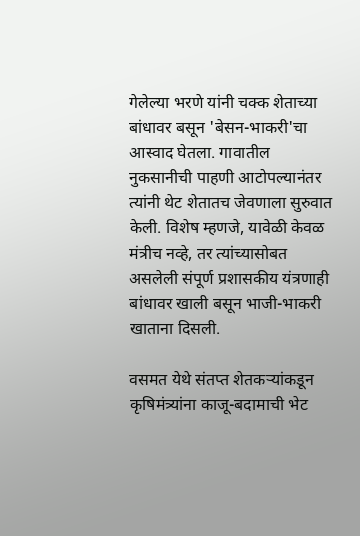गेलेल्या भरणे यांनी चक्क शेताच्या बांधावर बसून 'बेसन-भाकरी'चा आस्वाद घेतला. गावातील नुकसानीची पाहणी आटोपल्यानंतर त्यांनी थेट शेतातच जेवणाला सुरुवात केली. विशेष म्हणजे, यावेळी केवळ मंत्रीच नव्हे, तर त्यांच्यासोबत असलेली संपूर्ण प्रशासकीय यंत्रणाही बांधावर खाली बसून भाजी-भाकरी खाताना दिसली.

वसमत येथे संतप्त शेतकऱ्यांकडून कृषिमंत्र्यांना काजू-बदामाची भेट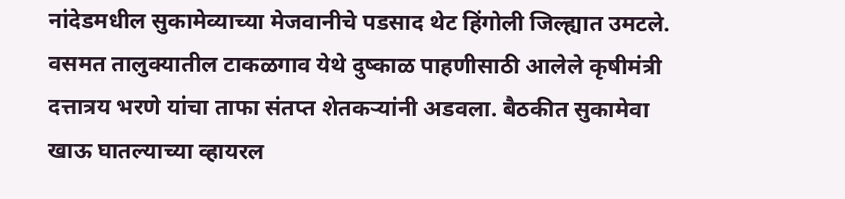नांदेडमधील सुकामेव्याच्या मेजवानीचे पडसाद थेट हिंगोली जिल्ह्यात उमटले. वसमत तालुक्यातील टाकळगाव येथे दुष्काळ पाहणीसाठी आलेले कृषीमंत्री दत्तात्रय भरणे यांचा ताफा संतप्त शेतकऱ्यांनी अडवला. बैठकीत सुकामेवा खाऊ घातल्याच्या व्हायरल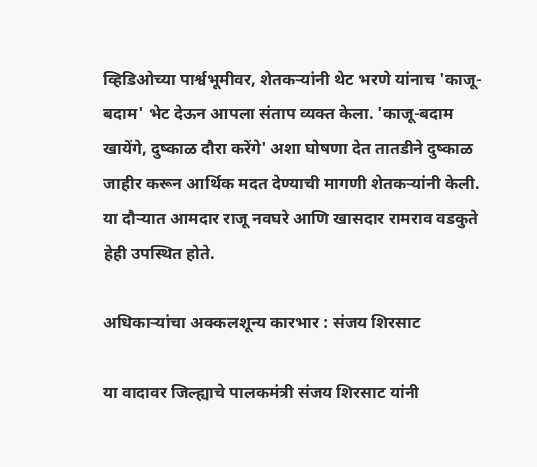व्हिडिओच्या पार्श्वभूमीवर, शेतकऱ्यांनी थेट भरणे यांनाच 'काजू-बदाम' भेट देऊन आपला संताप व्यक्त केला. 'काजू-बदाम खायेंगे, दुष्काळ दौरा करेंगे' अशा घोषणा देत तातडीने दुष्काळ जाहीर करून आर्थिक मदत देण्याची मागणी शेतकऱ्यांनी केली. या दौऱ्यात आमदार राजू नवघरे आणि खासदार रामराव वडकुते हेही उपस्थित होते.

अधिकाऱ्यांचा अक्कलशून्य कारभार : संजय शिरसाट

या वादावर जिल्ह्याचे पालकमंत्री संजय शिरसाट यांनी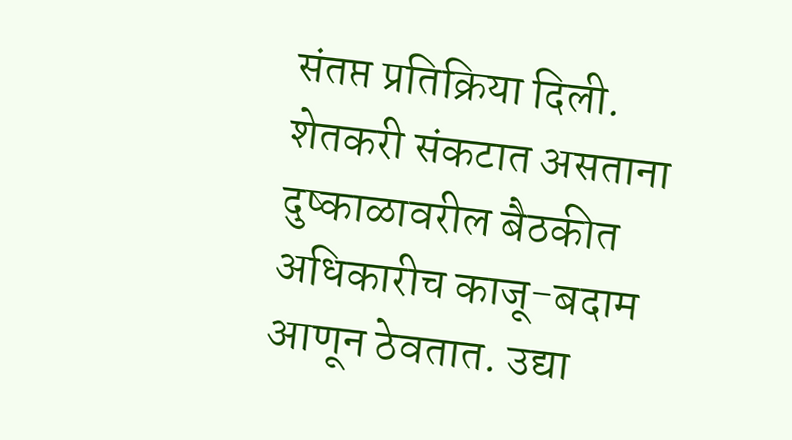संतप्त प्रतिक्रिया दिली. शेतकरी संकटात असताना दुष्काळावरील बैठकीत अधिकारीच काजू-बदाम आणून ठेवतात. उद्या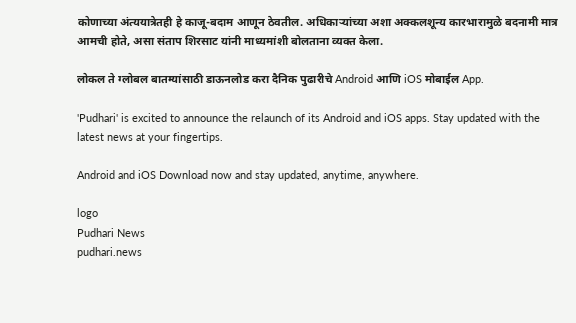कोणाच्या अंत्ययात्रेतही हे काजू-बदाम आणून ठेवतील. अधिकाऱ्यांच्या अशा अक्कलशून्य कारभारामुळे बदनामी मात्र आमची होते, असा संताप शिरसाट यांनी माध्यमांशी बोलताना व्यक्त केला.

लोकल ते ग्लोबल बातम्यांसाठी डाऊनलोड करा दैनिक पुढारीचे Android आणि iOS मोबाईल App.

'Pudhari' is excited to announce the relaunch of its Android and iOS apps. Stay updated with the latest news at your fingertips.

Android and iOS Download now and stay updated, anytime, anywhere.

logo
Pudhari News
pudhari.news